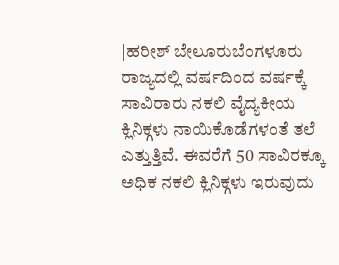|ಹರೀಶ್ ಬೇಲೂರುಬೆಂಗಳೂರು
ರಾಜ್ಯದಲ್ಲಿ ವರ್ಷದಿಂದ ವರ್ಷಕ್ಕೆ ಸಾವಿರಾರು ನಕಲಿ ವೈದ್ಯಕೀಯ ಕ್ಲಿನಿಕ್ಗಳು ನಾಯಿಕೊಡೆಗಳಂತೆ ತಲೆ ಎತ್ತುತ್ತಿವೆ. ಈವರೆಗೆ 50 ಸಾವಿರಕ್ಕೂ ಅಧಿಕ ನಕಲಿ ಕ್ಲಿನಿಕ್ಗಳು ಇರುವುದು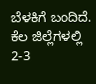ಬೆಳಕಿಗೆ ಬಂದಿದೆ. ಕೆಲ ಜಿಲ್ಲೆಗಳಲ್ಲಿ 2-3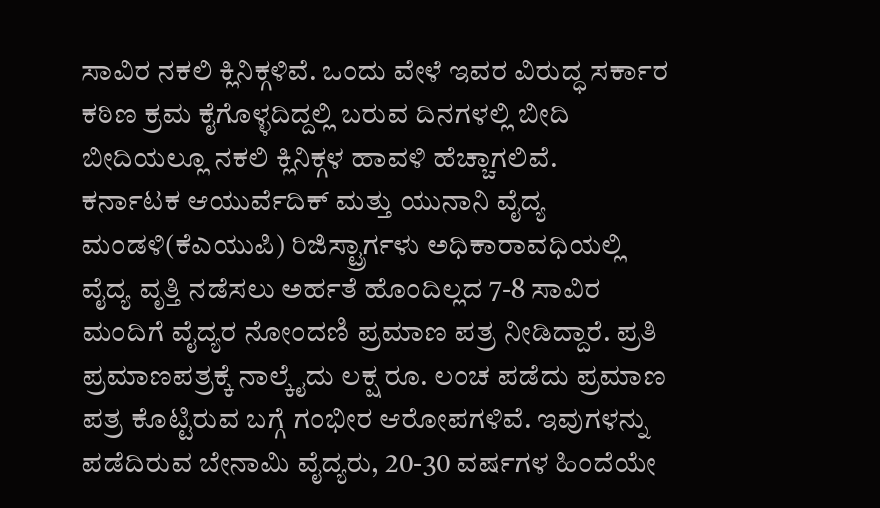ಸಾವಿರ ನಕಲಿ ಕ್ಲಿನಿಕ್ಗಳಿವೆ. ಒಂದು ವೇಳೆ ಇವರ ವಿರುದ್ಧ ಸರ್ಕಾರ ಕಠಿಣ ಕ್ರಮ ಕೈಗೊಳ್ಳದಿದ್ದಲ್ಲಿ ಬರುವ ದಿನಗಳಲ್ಲಿ ಬೀದಿ ಬೀದಿಯಲ್ಲೂ ನಕಲಿ ಕ್ಲಿನಿಕ್ಗಳ ಹಾವಳಿ ಹೆಚ್ಚಾಗಲಿವೆ.
ಕರ್ನಾಟಕ ಆಯುರ್ವೆದಿಕ್ ಮತ್ತು ಯುನಾನಿ ವೈದ್ಯ ಮಂಡಳಿ(ಕೆಎಯುಪಿ) ರಿಜಿಸ್ಟ್ರಾರ್ಗಳು ಅಧಿಕಾರಾವಧಿಯಲ್ಲಿ ವೈದ್ಯ ವೃತ್ತಿ ನಡೆಸಲು ಅರ್ಹತೆ ಹೊಂದಿಲ್ಲದ 7-8 ಸಾವಿರ ಮಂದಿಗೆ ವೈದ್ಯರ ನೋಂದಣಿ ಪ್ರಮಾಣ ಪತ್ರ ನೀಡಿದ್ದಾರೆ. ಪ್ರತಿ ಪ್ರಮಾಣಪತ್ರಕ್ಕೆ ನಾಲ್ಕೈದು ಲಕ್ಷ ರೂ. ಲಂಚ ಪಡೆದು ಪ್ರಮಾಣ ಪತ್ರ ಕೊಟ್ಟಿರುವ ಬಗ್ಗೆ ಗಂಭೀರ ಆರೋಪಗಳಿವೆ. ಇವುಗಳನ್ನು ಪಡೆದಿರುವ ಬೇನಾಮಿ ವೈದ್ಯರು, 20-30 ವರ್ಷಗಳ ಹಿಂದೆಯೇ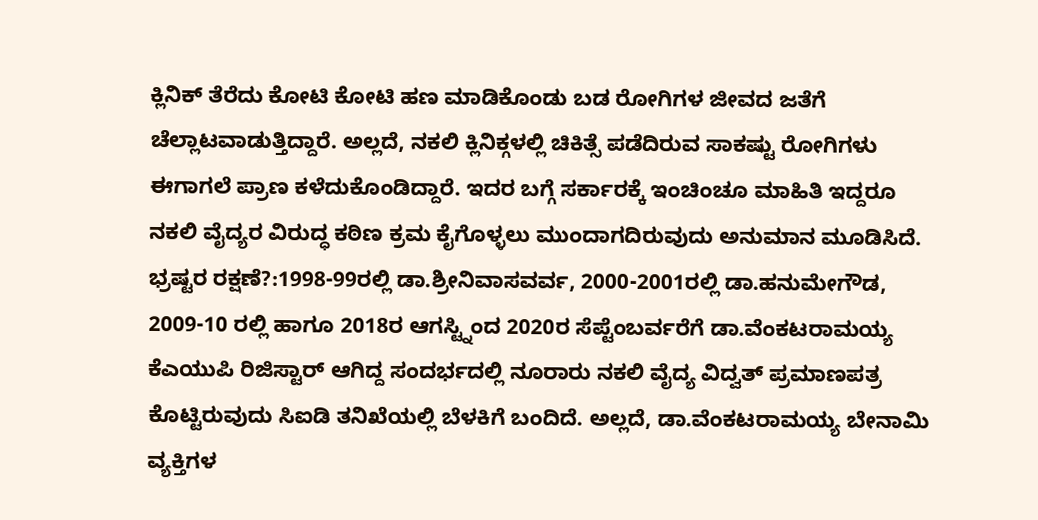ಕ್ಲಿನಿಕ್ ತೆರೆದು ಕೋಟಿ ಕೋಟಿ ಹಣ ಮಾಡಿಕೊಂಡು ಬಡ ರೋಗಿಗಳ ಜೀವದ ಜತೆಗೆ ಚೆಲ್ಲಾಟವಾಡುತ್ತಿದ್ದಾರೆ. ಅಲ್ಲದೆ, ನಕಲಿ ಕ್ಲಿನಿಕ್ಗಳಲ್ಲಿ ಚಿಕಿತ್ಸೆ ಪಡೆದಿರುವ ಸಾಕಷ್ಟು ರೋಗಿಗಳು ಈಗಾಗಲೆ ಪ್ರಾಣ ಕಳೆದುಕೊಂಡಿದ್ದಾರೆ. ಇದರ ಬಗ್ಗೆ ಸರ್ಕಾರಕ್ಕೆ ಇಂಚಿಂಚೂ ಮಾಹಿತಿ ಇದ್ದರೂ ನಕಲಿ ವೈದ್ಯರ ವಿರುದ್ಧ ಕಠಿಣ ಕ್ರಮ ಕೈಗೊಳ್ಳಲು ಮುಂದಾಗದಿರುವುದು ಅನುಮಾನ ಮೂಡಿಸಿದೆ.
ಭ್ರಷ್ಟರ ರಕ್ಷಣೆ?:1998-99ರಲ್ಲಿ ಡಾ.ಶ್ರೀನಿವಾಸವರ್ವ, 2000-2001ರಲ್ಲಿ ಡಾ.ಹನುಮೇಗೌಡ, 2009-10 ರಲ್ಲಿ ಹಾಗೂ 2018ರ ಆಗಸ್ಟ್ನಿಂದ 2020ರ ಸೆಪ್ಟೆಂಬರ್ವರೆಗೆ ಡಾ.ವೆಂಕಟರಾಮಯ್ಯ ಕೆಎಯುಪಿ ರಿಜಿಸ್ಟಾರ್ ಆಗಿದ್ದ ಸಂದರ್ಭದಲ್ಲಿ ನೂರಾರು ನಕಲಿ ವೈದ್ಯ ವಿದ್ವತ್ ಪ್ರಮಾಣಪತ್ರ ಕೊಟ್ಟಿರುವುದು ಸಿಐಡಿ ತನಿಖೆಯಲ್ಲಿ ಬೆಳಕಿಗೆ ಬಂದಿದೆ. ಅಲ್ಲದೆ, ಡಾ.ವೆಂಕಟರಾಮಯ್ಯ ಬೇನಾಮಿ ವ್ಯಕ್ತಿಗಳ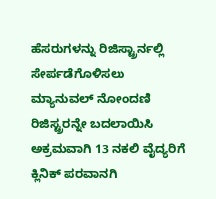ಹೆಸರುಗಳನ್ನು ರಿಜಿಸ್ಟ್ರಾರ್ನಲ್ಲಿ ಸೇರ್ಪಡೆಗೊಳಿಸಲು ಮ್ಯಾನುವಲ್ ನೋಂದಣಿ ರಿಜಿಸ್ಟ್ರರನ್ನೇ ಬದಲಾಯಿಸಿ ಅಕ್ರಮವಾಗಿ 13 ನಕಲಿ ವೈದ್ಯರಿಗೆ ಕ್ಲಿನಿಕ್ ಪರವಾನಗಿ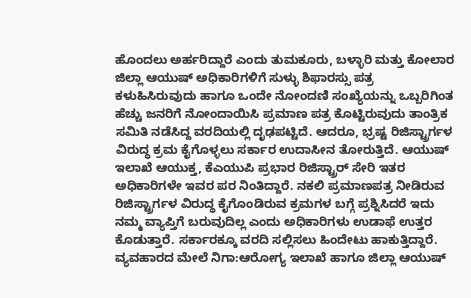ಹೊಂದಲು ಅರ್ಹರಿದ್ದಾರೆ ಎಂದು ತುಮಕೂರು, ಬಳ್ಳಾರಿ ಮತ್ತು ಕೋಲಾರ ಜಿಲ್ಲಾ ಆಯುಷ್ ಅಧಿಕಾರಿಗಳಿಗೆ ಸುಳ್ಳು ಶಿಫಾರಸ್ಸು ಪತ್ರ ಕಳುಹಿಸಿರುವುದು ಹಾಗೂ ಒಂದೇ ನೋಂದಣಿ ಸಂಖ್ಯೆಯನ್ನು ಒಬ್ಬರಿಗಿಂತ ಹೆಚ್ಚು ಜನರಿಗೆ ನೋಂದಾಯಿಸಿ ಪ್ರಮಾಣ ಪತ್ರ ಕೊಟ್ಟಿರುವುದು ತಾಂತ್ರಿಕ ಸಮಿತಿ ನಡೆಸಿದ್ದ ವರದಿಯಲ್ಲಿ ದೃಢಪಟ್ಟಿದೆ. ಆದರೂ, ಭ್ರಷ್ಟ ರಿಜಿಸ್ಟ್ರಾರ್ಗಳ ವಿರುದ್ಧ ಕ್ರಮ ಕೈಗೊಳ್ಳಲು ಸರ್ಕಾರ ಉದಾಸೀನ ತೋರುತ್ತಿದೆ. ಆಯುಷ್ ಇಲಾಖೆ ಆಯುಕ್ತ, ಕೆಎಯುಪಿ ಪ್ರಭಾರ ರಿಜಿಸ್ಟ್ರಾರ್ ಸೇರಿ ಇತರ ಅಧಿಕಾರಿಗಳೇ ಇವರ ಪರ ನಿಂತಿದ್ದಾರೆ. ನಕಲಿ ಪ್ರಮಾಣಪತ್ರ ನೀಡಿರುವ ರಿಜಿಸ್ಟ್ರಾರ್ಗಳ ವಿರುದ್ಧ ಕೈಗೊಂಡಿರುವ ಕ್ರಮಗಳ ಬಗ್ಗೆ ಪ್ರಶ್ನಿಸಿದರೆ ಇದು ನಮ್ಮ ವ್ಯಾಪ್ತಿಗೆ ಬರುವುದಿಲ್ಲ ಎಂದು ಅಧಿಕಾರಿಗಳು ಉಡಾಫೆ ಉತ್ತರ ಕೊಡುತ್ತಾರೆ. ಸರ್ಕಾರಕ್ಕೂ ವರದಿ ಸಲ್ಲಿಸಲು ಹಿಂದೇಟು ಹಾಕುತ್ತಿದ್ದಾರೆ.
ವ್ಯವಹಾರದ ಮೇಲೆ ನಿಗಾ:ಆರೋಗ್ಯ ಇಲಾಖೆ ಹಾಗೂ ಜಿಲ್ಲಾ ಆಯುಷ್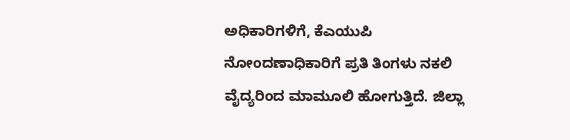ಅಧಿಕಾರಿಗಳಿಗೆ, ಕೆಎಯುಪಿ ನೋಂದಣಾಧಿಕಾರಿಗೆ ಪ್ರತಿ ತಿಂಗಳು ನಕಲಿ ವೈದ್ಯರಿಂದ ಮಾಮೂಲಿ ಹೋಗುತ್ತಿದೆ. ಜಿಲ್ಲಾ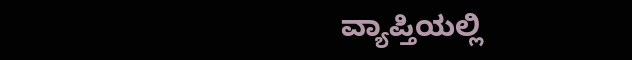ವ್ಯಾಪ್ತಿಯಲ್ಲಿ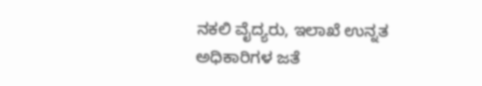ನಕಲಿ ವೈದ್ಯರು, ಇಲಾಖೆ ಉನ್ನತ ಅಧಿಕಾರಿಗಳ ಜತೆ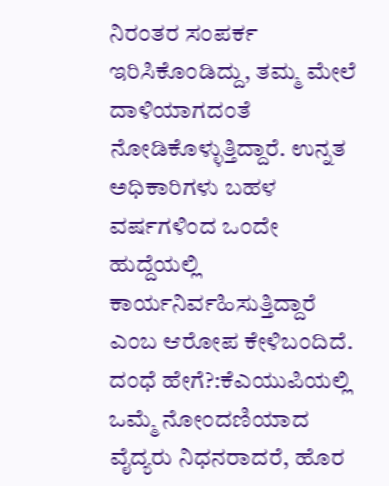ನಿರಂತರ ಸಂಪರ್ಕ ಇರಿಸಿಕೊಂಡಿದ್ದು, ತಮ್ಮ ಮೇಲೆ ದಾಳಿಯಾಗದಂತೆ ನೋಡಿಕೊಳ್ಳುತ್ತಿದ್ದಾರೆ. ಉನ್ನತ ಅಧಿಕಾರಿಗಳು ಬಹಳ ವರ್ಷಗಳಿಂದ ಒಂದೇ ಹುದ್ದೆಯಲ್ಲಿ ಕಾರ್ಯನಿರ್ವಹಿಸುತ್ತಿದ್ದಾರೆ ಎಂಬ ಆರೋಪ ಕೇಳಿಬಂದಿದೆ.
ದಂಧೆ ಹೇಗೆ?:ಕೆಎಯುಪಿಯಲ್ಲಿ ಒಮ್ಮೆ ನೋಂದಣಿಯಾದ ವೈದ್ಯರು ನಿಧನರಾದರೆ, ಹೊರ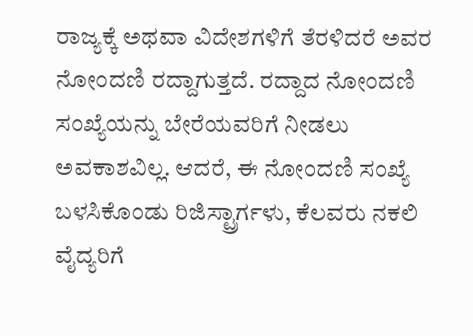ರಾಜ್ಯಕ್ಕೆ ಅಥವಾ ವಿದೇಶಗಳಿಗೆ ತೆರಳಿದರೆ ಅವರ ನೋಂದಣಿ ರದ್ದಾಗುತ್ತದೆ. ರದ್ದಾದ ನೋಂದಣಿ ಸಂಖ್ಯೆಯನ್ನು ಬೇರೆಯವರಿಗೆ ನೀಡಲು ಅವಕಾಶವಿಲ್ಲ. ಆದರೆ, ಈ ನೋಂದಣಿ ಸಂಖ್ಯೆ ಬಳಸಿಕೊಂಡು ರಿಜಿಸ್ಟ್ರಾರ್ಗಳು, ಕೆಲವರು ನಕಲಿ ವೈದ್ಯರಿಗೆ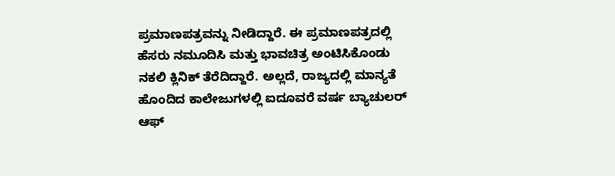ಪ್ರಮಾಣಪತ್ರವನ್ನು ನೀಡಿದ್ದಾರೆ. ಈ ಪ್ರಮಾಣಪತ್ರದಲ್ಲಿ ಹೆಸರು ನಮೂದಿಸಿ ಮತ್ತು ಭಾವಚಿತ್ರ ಅಂಟಿಸಿಕೊಂಡು ನಕಲಿ ಕ್ಲಿನಿಕ್ ತೆರೆದಿದ್ದಾರೆ. ಅಲ್ಲದೆ, ರಾಜ್ಯದಲ್ಲಿ ಮಾನ್ಯತೆ ಹೊಂದಿದ ಕಾಲೇಜುಗಳಲ್ಲಿ ಐದೂವರೆ ವರ್ಷ ಬ್ಯಾಚುಲರ್ ಆಫ್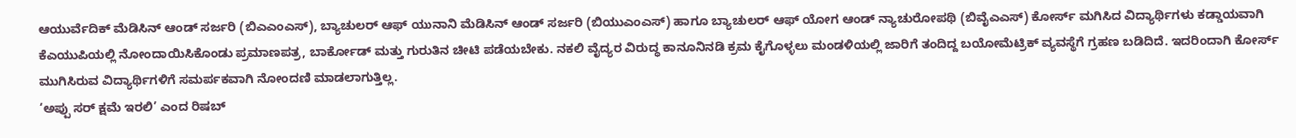ಆಯುರ್ವೆದಿಕ್ ಮೆಡಿಸಿನ್ ಆಂಡ್ ಸರ್ಜರಿ (ಬಿಎಎಂಎಸ್), ಬ್ಯಾಚುಲರ್ ಆಫ್ ಯುನಾನಿ ಮೆಡಿಸಿನ್ ಆಂಡ್ ಸರ್ಜರಿ (ಬಿಯುಎಂಎಸ್) ಹಾಗೂ ಬ್ಯಾಚುಲರ್ ಆಫ್ ಯೋಗ ಆಂಡ್ ನ್ಯಾಚುರೋಪಥಿ (ಬಿವೈಎಎಸ್) ಕೋರ್ಸ್ ಮಗಿಸಿದ ವಿದ್ಯಾರ್ಥಿಗಳು ಕಡ್ಡಾಯವಾಗಿ ಕೆಎಯುಪಿಯಲ್ಲಿ ನೋಂದಾಯಿಸಿಕೊಂಡು ಪ್ರಮಾಣಪತ್ರ, ಬಾರ್ಕೋಡ್ ಮತ್ತು ಗುರುತಿನ ಚೀಟಿ ಪಡೆಯಬೇಕು. ನಕಲಿ ವೈದ್ಯರ ವಿರುದ್ಧ ಕಾನೂನಿನಡಿ ಕ್ರಮ ಕೈಗೊಳ್ಳಲು ಮಂಡಳಿಯಲ್ಲಿ ಜಾರಿಗೆ ತಂದಿದ್ದ ಬಯೋಮೆಟ್ರಿಕ್ ವ್ಯವಸ್ಥೆಗೆ ಗ್ರಹಣ ಬಡಿದಿದೆ. ಇದರಿಂದಾಗಿ ಕೋರ್ಸ್ ಮುಗಿಸಿರುವ ವಿದ್ಯಾರ್ಥಿಗಳಿಗೆ ಸಮರ್ಪಕವಾಗಿ ನೋಂದಣಿ ಮಾಡಲಾಗುತ್ತಿಲ್ಲ.
‘ಅಪ್ಪು ಸರ್ ಕ್ಷಮೆ ಇರಲಿ’ ಎಂದ ರಿಷಬ್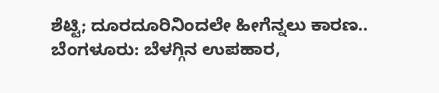ಶೆಟ್ಟಿ; ದೂರದೂರಿನಿಂದಲೇ ಹೀಗೆನ್ನಲು ಕಾರಣ..
ಬೆಂಗಳೂರು: ಬೆಳಗ್ಗಿನ ಉಪಹಾರ,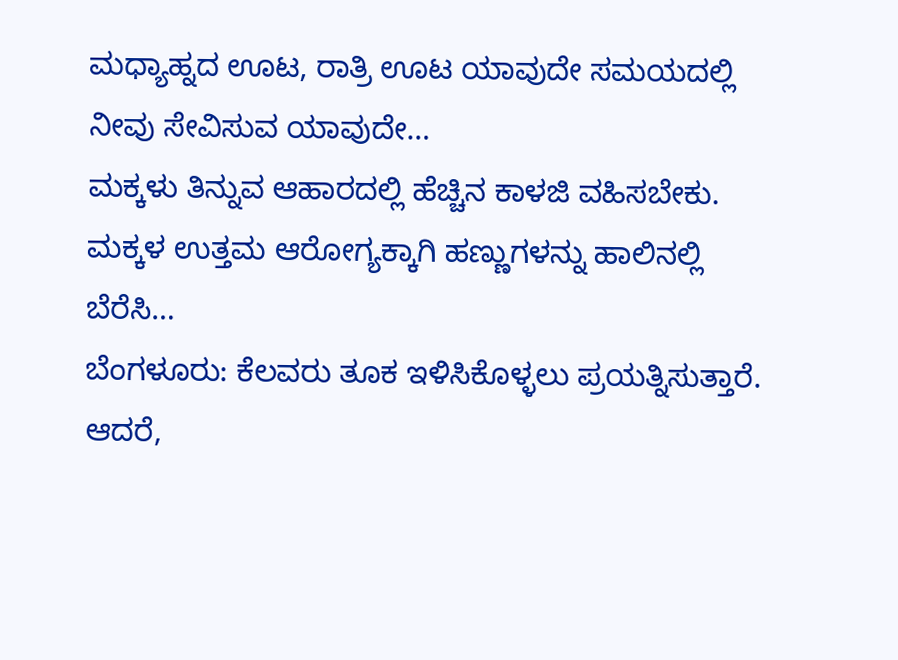ಮಧ್ಯಾಹ್ನದ ಊಟ, ರಾತ್ರಿ ಊಟ ಯಾವುದೇ ಸಮಯದಲ್ಲಿ ನೀವು ಸೇವಿಸುವ ಯಾವುದೇ…
ಮಕ್ಕಳು ತಿನ್ನುವ ಆಹಾರದಲ್ಲಿ ಹೆಚ್ಚಿನ ಕಾಳಜಿ ವಹಿಸಬೇಕು. ಮಕ್ಕಳ ಉತ್ತಮ ಆರೋಗ್ಯಕ್ಕಾಗಿ ಹಣ್ಣುಗಳನ್ನು ಹಾಲಿನಲ್ಲಿ ಬೆರೆಸಿ…
ಬೆಂಗಳೂರು: ಕೆಲವರು ತೂಕ ಇಳಿಸಿಕೊಳ್ಳಲು ಪ್ರಯತ್ನಿಸುತ್ತಾರೆ. ಆದರೆ,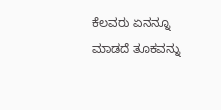ಕೆಲವರು ಏನನ್ನೂ ಮಾಡದೆ ತೂಕವನ್ನು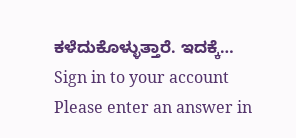ಕಳೆದುಕೊಳ್ಳುತ್ತಾರೆ. ಇದಕ್ಕೆ…
Sign in to your account
Please enter an answer in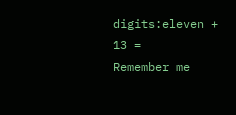digits:eleven + 13 =
Remember me